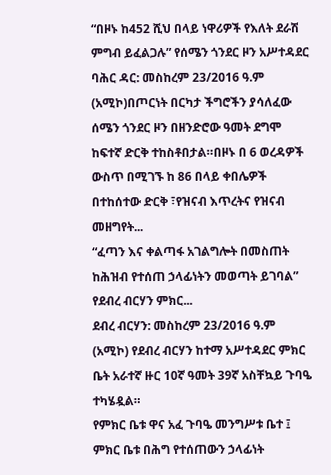“በዞኑ ከ452 ሺህ በላይ ነዋሪዎች የእለት ደራሽ ምግብ ይፈልጋሉ” የሰሜን ጎንደር ዞን አሥተዳደር
ባሕር ዳር: መስከረም 23/2016 ዓ.ም (አሚኮ)በጦርነት በርካታ ችግሮችን ያሳለፈው ሰሜን ጎንደር ዞን በዘንድሮው ዓመት ደግሞ ከፍተኛ ድርቅ ተከስቶበታል።በዞኑ በ 6 ወረዳዎች ውስጥ በሚገኙ ከ 86 በላይ ቀበሌዎች በተከሰተው ድርቅ ፣የዝናብ እጥረትና የዝናብ መዘግየት...
“ፈጣን እና ቀልጣፋ አገልግሎት በመስጠት ከሕዝብ የተሰጠ ኃላፊነትን መወጣት ይገባል” የደብረ ብርሃን ምክር...
ደብረ ብርሃን: መስከረም 23/2016 ዓ.ም (አሚኮ) የደብረ ብርሃን ከተማ አሥተዳደር ምክር ቤት አራተኛ ዙር 10ኛ ዓመት 39ኛ አስቸኳይ ጉባዔ ተካሄዷል።
የምክር ቤቱ ዋና አፈ ጉባዔ መንግሥቱ ቤተ ፤ ምክር ቤቱ በሕግ የተሰጠውን ኃላፊነት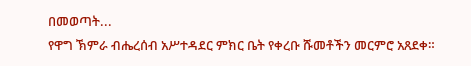በመወጣት...
የዋግ ኽምራ ብሔረሰብ አሥተዳደር ምክር ቤት የቀረቡ ሹመቶችን መርምሮ አጸደቀ።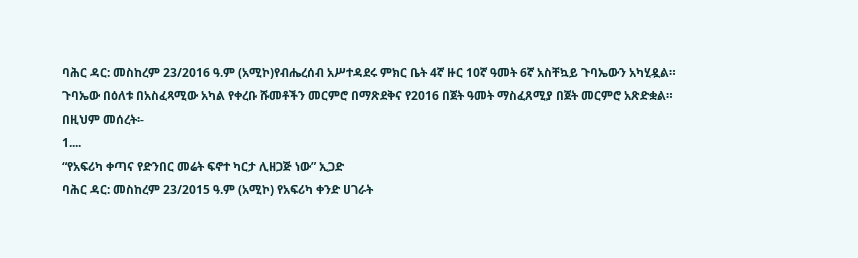ባሕር ዳር: መስከረም 23/2016 ዓ.ም (አሚኮ)የብሔረሰብ አሥተዳደሩ ምክር ቤት 4ኛ ዙር 10ኛ ዓመት 6ኛ አስቸኳይ ጉባኤውን አካሂዷል።
ጉባኤው በዕለቱ በአስፈጻሚው አካል የቀረቡ ሹመቶችን መርምሮ በማጽደቅና የ2016 በጀት ዓመት ማስፈጸሚያ በጀት መርምሮ አጽድቋል።
በዚህም መሰረት፡-
1....
“የአፍሪካ ቀጣና የድንበር መሬት ፍኖተ ካርታ ሊዘጋጅ ነው” ኢጋድ
ባሕር ዳር: መስከረም 23/2015 ዓ.ም (አሚኮ) የአፍሪካ ቀንድ ሀገራት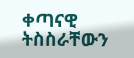ቀጣናዊ ትስስራቸውን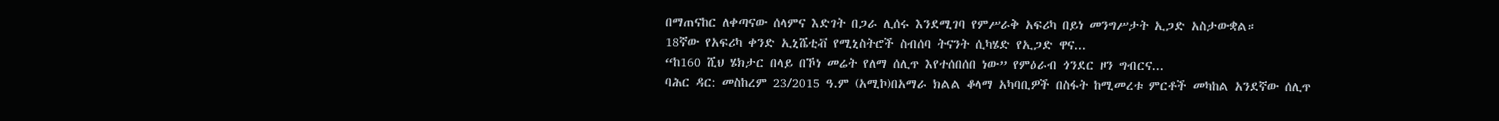በማጠናከር ለቀጣናው ሰላምና እድገት በጋራ ሊሰሩ እንደሚገባ የምሥራቅ አፍሪካ በይነ መንግሥታት ኢጋድ አስታውቋል።
18ኛው የአፍሪካ ቀንድ ኢኒሼቲቭ የሚኒስትሮች ስብሰባ ትናንት ሲካሄድ የኢጋድ ዋና...
“ከ160 ሺህ ሄክታር በላይ በኾነ መሬት የለማ ሰሊጥ እየተሰበሰበ ነው” የምዕራብ ጎንደር ዞን ግብርና...
ባሕር ዳር: መስከረም 23/2015 ዓ.ም (አሚኮ)በአማራ ክልል ቆላማ አካባቢዎች በስፋት ከሚመረቱ ምርቶች መካከል አንደኛው ሰሊጥ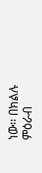ነው፡፡ በክልሉ ምዕራብ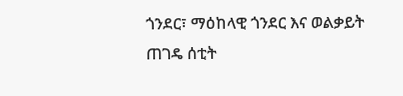ጎንደር፣ ማዕከላዊ ጎንደር እና ወልቃይት ጠገዴ ሰቲት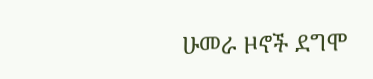ሁመራ ዞኖች ደግሞ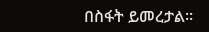በስፋት ይመረታል፡፡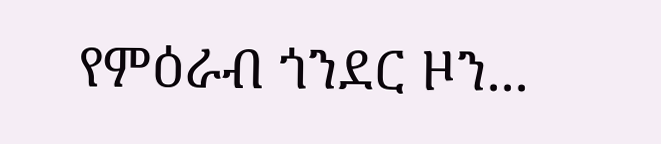የምዕራብ ጎንደር ዞን...